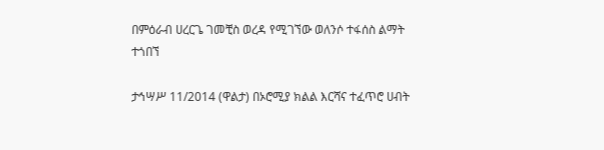በምዕራብ ሀረርጌ ገመቺስ ወረዳ የሚገኘው ወለንሶ ተፋሰስ ልማት ተጎበኘ

ታኅሣሥ 11/2014 (ዋልታ) በኦሮሚያ ክልል እርሻና ተፈጥሮ ሀብት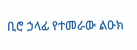ቢሮ ኃላፊ የተመራው ልዑክ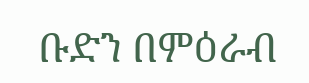ቡድን በምዕራብ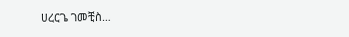ሀረርጌ ገመቺስ…